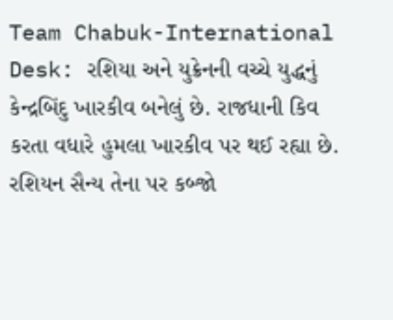Team Chabuk-International Desk: રશિયા અને યુક્રેનની વચ્ચે યુદ્ધનું કેન્દ્રબિંદુ ખારકીવ બનેલું છે. રાજધાની કિવ કરતા વધારે હુમલા ખારકીવ પર થઈ રહ્યા છે. રશિયન સૈન્ય તેના પર કબ્જો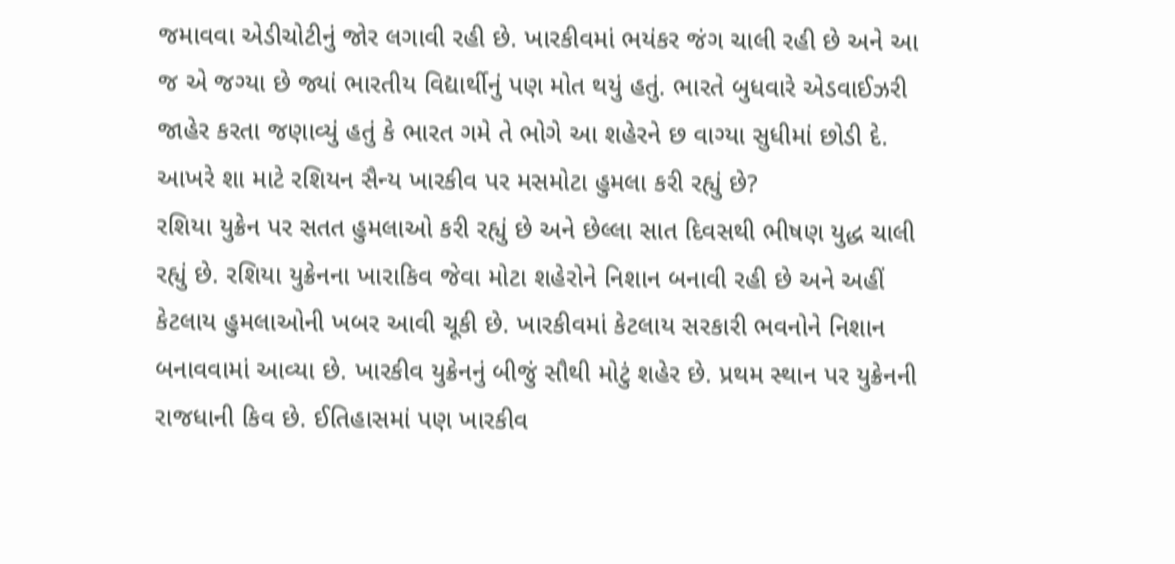જમાવવા એડીચોટીનું જોર લગાવી રહી છે. ખારકીવમાં ભયંકર જંગ ચાલી રહી છે અને આ જ એ જગ્યા છે જ્યાં ભારતીય વિદ્યાર્થીનું પણ મોત થયું હતું. ભારતે બુધવારે એડવાઈઝરી જાહેર કરતા જણાવ્યું હતું કે ભારત ગમે તે ભોગે આ શહેરને છ વાગ્યા સુધીમાં છોડી દે. આખરે શા માટે રશિયન સૈન્ય ખારકીવ પર મસમોટા હુમલા કરી રહ્યું છે?
રશિયા યુક્રેન પર સતત હુમલાઓ કરી રહ્યું છે અને છેલ્લા સાત દિવસથી ભીષણ યુદ્ધ ચાલી રહ્યું છે. રશિયા યુક્રેનના ખારાકિવ જેવા મોટા શહેરોને નિશાન બનાવી રહી છે અને અહીં કેટલાય હુમલાઓની ખબર આવી ચૂકી છે. ખારકીવમાં કેટલાય સરકારી ભવનોને નિશાન બનાવવામાં આવ્યા છે. ખારકીવ યુક્રેનનું બીજું સૌથી મોટું શહેર છે. પ્રથમ સ્થાન પર યુક્રેનની રાજધાની કિવ છે. ઈતિહાસમાં પણ ખારકીવ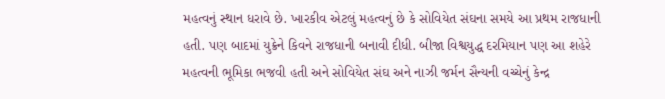મહત્વનું સ્થાન ધરાવે છે. ખારકીવ એટલું મહત્વનું છે કે સોવિયેત સંઘના સમયે આ પ્રથમ રાજધાની હતી. પણ બાદમાં યુક્રેને કિવને રાજધાની બનાવી દીધી. બીજા વિશ્વયુદ્ધ દરમિયાન પણ આ શહેરે મહત્વની ભૂમિકા ભજવી હતી અને સોવિયેત સંઘ અને નાઝી જર્મન સૈન્યની વચ્ચેનું કેન્દ્ર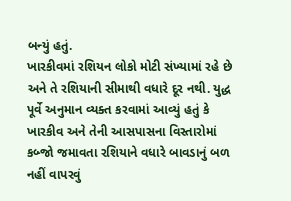બન્યું હતું.
ખારકીવમાં રશિયન લોકો મોટી સંખ્યામાં રહે છે અને તે રશિયાની સીમાથી વધારે દૂર નથી. યુદ્ધ પૂર્વે અનુમાન વ્યક્ત કરવામાં આવ્યું હતું કે ખારકીવ અને તેની આસપાસના વિસ્તારોમાં કબ્જો જમાવતા રશિયાને વધારે બાવડાનું બળ નહીં વાપરવું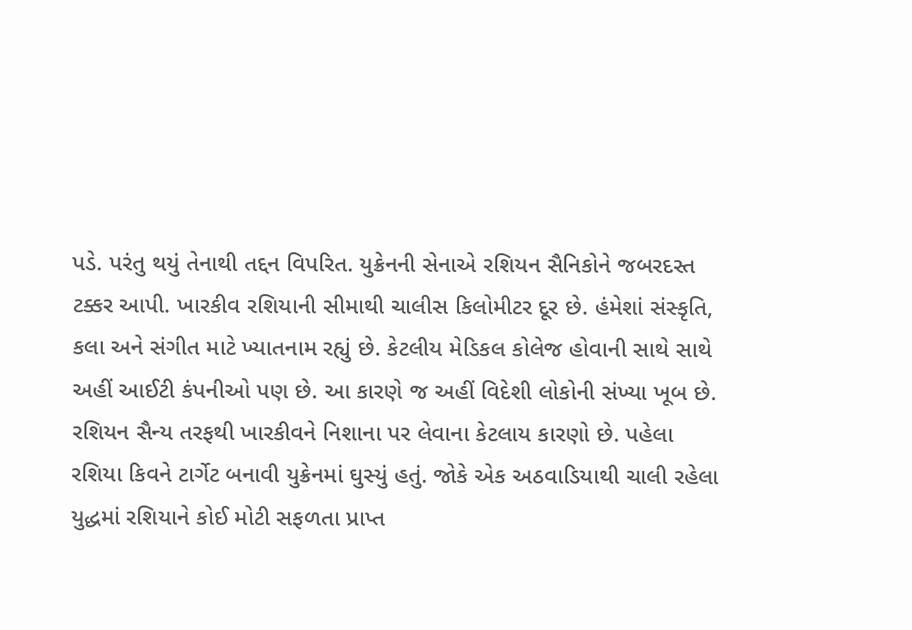પડે. પરંતુ થયું તેનાથી તદ્દન વિપરિત. યુક્રેનની સેનાએ રશિયન સૈનિકોને જબરદસ્ત ટક્કર આપી. ખારકીવ રશિયાની સીમાથી ચાલીસ કિલોમીટર દૂર છે. હંમેશાં સંસ્કૃતિ, કલા અને સંગીત માટે ખ્યાતનામ રહ્યું છે. કેટલીય મેડિકલ કોલેજ હોવાની સાથે સાથે અહીં આઈટી કંપનીઓ પણ છે. આ કારણે જ અહીં વિદેશી લોકોની સંખ્યા ખૂબ છે.
રશિયન સૈન્ય તરફથી ખારકીવને નિશાના પર લેવાના કેટલાય કારણો છે. પહેલા રશિયા કિવને ટાર્ગેટ બનાવી યુક્રેનમાં ઘુસ્યું હતું. જોકે એક અઠવાડિયાથી ચાલી રહેલા યુદ્ધમાં રશિયાને કોઈ મોટી સફળતા પ્રાપ્ત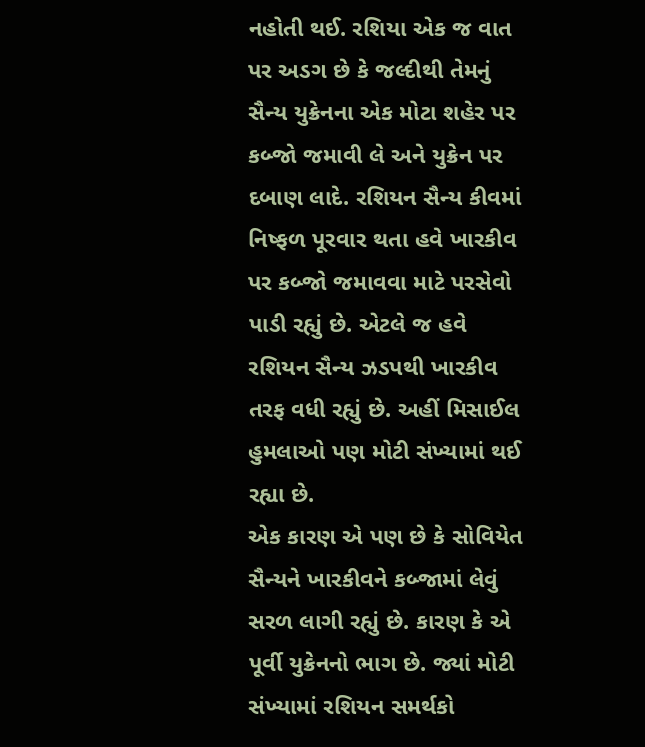નહોતી થઈ. રશિયા એક જ વાત પર અડગ છે કે જલ્દીથી તેમનું સૈન્ય યુક્રેનના એક મોટા શહેર પર કબ્જો જમાવી લે અને યુક્રેન પર દબાણ લાદે. રશિયન સૈન્ય કીવમાં નિષ્ફળ પૂરવાર થતા હવે ખારકીવ પર કબ્જો જમાવવા માટે પરસેવો પાડી રહ્યું છે. એટલે જ હવે રશિયન સૈન્ય ઝડપથી ખારકીવ તરફ વધી રહ્યું છે. અહીં મિસાઈલ હુમલાઓ પણ મોટી સંખ્યામાં થઈ રહ્યા છે.
એક કારણ એ પણ છે કે સોવિયેત સૈન્યને ખારકીવને કબ્જામાં લેવું સરળ લાગી રહ્યું છે. કારણ કે એ પૂર્વી યુક્રેનનો ભાગ છે. જ્યાં મોટી સંખ્યામાં રશિયન સમર્થકો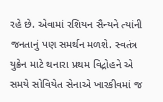રહે છે. એવામાં રશિયન સૈન્યને ત્યાંની જનતાનું પણ સમર્થન મળશે. સ્વતંત્ર યુક્રેન માટે થનારા પ્રથમ વિદ્રોહને એ સમયે સોવિયેત સેનાએ ખારકીવમાં જ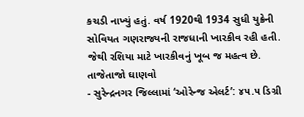કચડી નાખ્યું હતું. વર્ષ 1920થી 1934 સુધી યુક્રેની સોવિયત ગણરાજ્યની રાજધાની ખારકીવ રહી હતી. જેથી રશિયા માટે ખારકીવનું ખૂબ જ મહત્વ છે.
તાજેતાજો ઘાણવો
- સુરેન્દ્રનગર જિલ્લામાં ‘ઓરેન્જ એલર્ટ’: ૪૫.૫ ડિગ્રી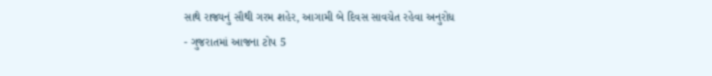સાથે રાજ્યનું સૌથી ગરમ શહેર, આગામી બે દિવસ સાવચેત રહેવા અનુરોધ
- ગુજરાતમાં આજના ટોપ 5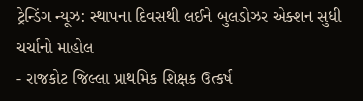ટ્રેન્ડિંગ ન્યૂઝ: સ્થાપના દિવસથી લઈને બુલડોઝર એક્શન સુધી ચર્ચાનો માહોલ
- રાજકોટ જિલ્લા પ્રાથમિક શિક્ષક ઉત્કર્ષ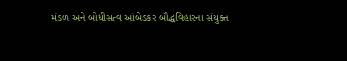મંડળ અને બોધીસત્વ આંબેડકર બૌદ્ધવિહારના સંયુક્ત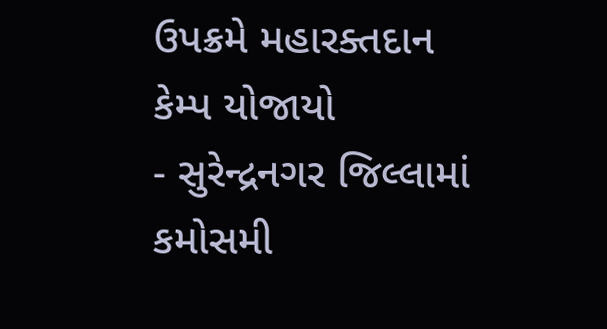ઉપક્રમે મહારક્તદાન કેમ્પ યોજાયો
- સુરેન્દ્રનગર જિલ્લામાં કમોસમી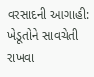વરસાદની આગાહી: ખેડૂતોને સાવચેતી રાખવા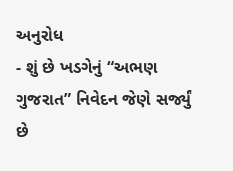અનુરોધ
- શું છે ખડગેનું “અભણ ગુજરાત” નિવેદન જેણે સર્જ્યું છે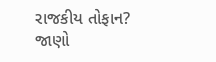રાજકીય તોફાન? જાણો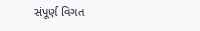સંપૂર્ણ વિગત